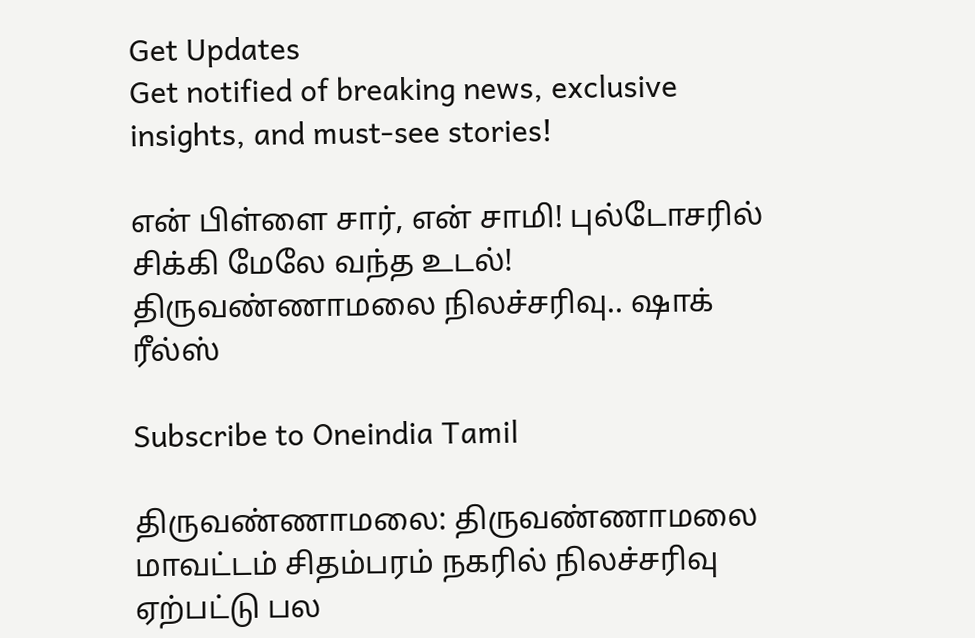Get Updates
Get notified of breaking news, exclusive insights, and must-see stories!

என் பிள்ளை சார், என் சாமி! புல்டோசரில் சிக்கி மேலே வந்த உடல்! திருவண்ணாமலை நிலச்சரிவு.. ஷாக் ரீல்ஸ்

Subscribe to Oneindia Tamil

திருவண்ணாமலை: திருவண்ணாமலை மாவட்டம் சிதம்பரம் நகரில் நிலச்சரிவு ஏற்பட்டு பல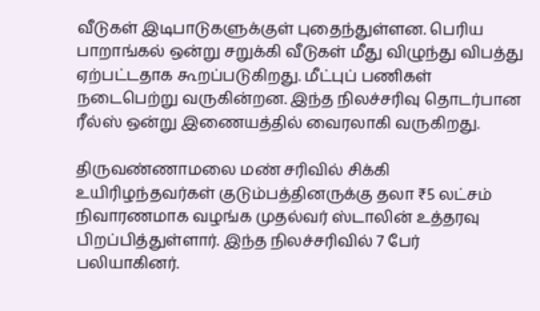வீடுகள் இடிபாடுகளுக்குள் புதைந்துள்ளன. பெரிய பாறாங்கல் ஒன்று சறுக்கி வீடுகள் மீது விழுந்து விபத்து ஏற்பட்டதாக கூறப்படுகிறது. மீட்புப் பணிகள் நடைபெற்று வருகின்றன. இந்த நிலச்சரிவு தொடர்பான ரீல்ஸ் ஒன்று இணையத்தில் வைரலாகி வருகிறது.

திருவண்ணாமலை மண் சரிவில் சிக்கி உயிரிழந்தவர்கள் குடும்பத்தினருக்கு தலா ₹5 லட்சம் நிவாரணமாக வழங்க முதல்வர் ஸ்டாலின் உத்தரவு பிறப்பித்துள்ளார். இந்த நிலச்சரிவில் 7 பேர் பலியாகினர்.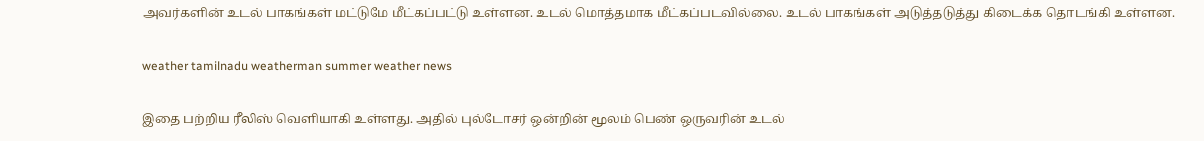அவர்களின் உடல் பாகங்கள் மட்டுமே மீட்கப்பட்டு உள்ளன. உடல் மொத்தமாக மீட்கப்படவில்லை. உடல் பாகங்கள் அடுத்தடுத்து கிடைக்க தொடங்கி உள்ளன.

weather tamilnadu weatherman summer weather news

இதை பற்றிய ரீலிஸ் வெளியாகி உள்ளது. அதில் புல்டோசர் ஒன்றின் மூலம் பெண் ஒருவரின் உடல்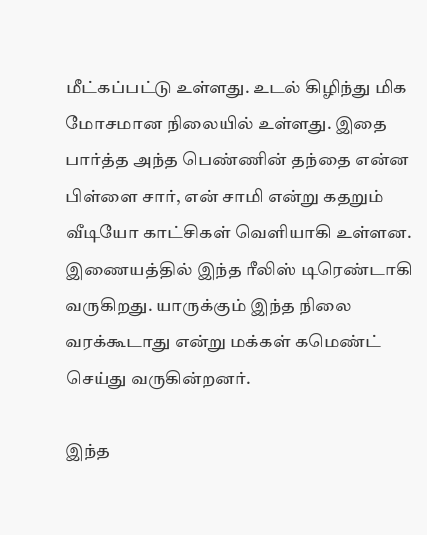மீட்கப்பட்டு உள்ளது. உடல் கிழிந்து மிக மோசமான நிலையில் உள்ளது. இதை பார்த்த அந்த பெண்ணின் தந்தை என்ன பிள்ளை சார், என் சாமி என்று கதறும் வீடியோ காட்சிகள் வெளியாகி உள்ளன. இணையத்தில் இந்த ரீலிஸ் டிரெண்டாகி வருகிறது. யாருக்கும் இந்த நிலை வரக்கூடாது என்று மக்கள் கமெண்ட் செய்து வருகின்றனர்.

இந்த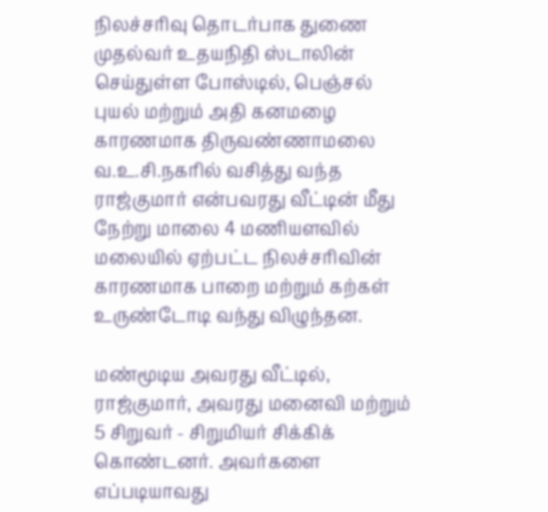நிலச்சரிவு தொடர்பாக துணை முதல்வர் உதயநிதி ஸ்டாலின் செய்துள்ள போஸ்டில், பெஞ்சல் புயல் மற்றும் அதி கனமழை காரணமாக திருவண்ணாமலை வ.உ.சி.நகரில் வசித்து வந்த ராஜ்குமார் என்பவரது வீட்டின் மீது நேற்று மாலை 4 மணியளவில் மலையில் ஏற்பட்ட நிலச்சரிவின் காரணமாக பாறை மற்றும் கற்கள் உருண்டோடி வந்து விழுந்தன.

மண்மூடிய அவரது வீட்டில், ராஜ்குமார், அவரது மனைவி மற்றும் 5 சிறுவர் - சிறுமியர் சிக்கிக் கொண்டனர். அவர்களை எப்படியாவது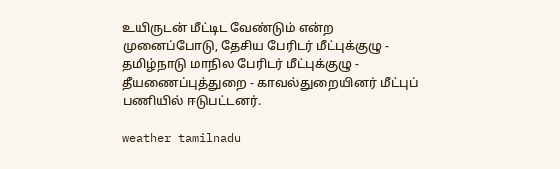உயிருடன் மீட்டிட வேண்டும் என்ற முனைப்போடு, தேசிய பேரிடர் மீட்புக்குழு - தமிழ்நாடு மாநில பேரிடர் மீட்புக்குழு - தீயணைப்புத்துறை - காவல்துறையினர் மீட்புப் பணியில் ஈடுபட்டனர்.

weather tamilnadu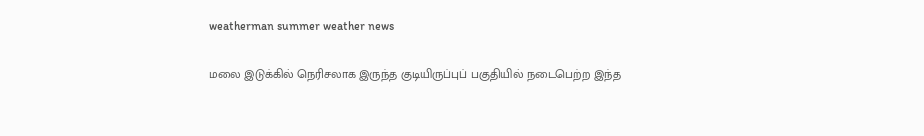weatherman summer weather news

மலை இடுக்கில் நெரிசலாக இருந்த குடியிருப்புப் பகுதியில் நடைபெற்ற இந்த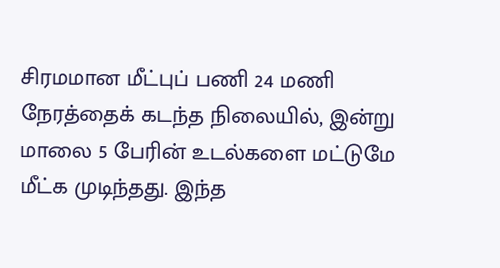சிரமமான மீட்புப் பணி 24 மணி நேரத்தைக் கடந்த நிலையில், இன்று மாலை 5 பேரின் உடல்களை மட்டுமே மீட்க முடிந்தது. இந்த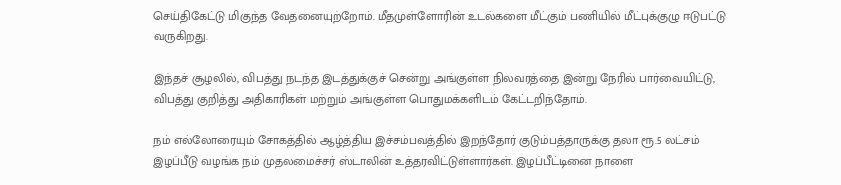செய்திகேட்டு மிகுந்த வேதனையுற்றோம். மீதமுள்ளோரின் உடல்களை மீட்கும் பணியில் மீட்புக்குழு ஈடுபட்டு வருகிறது.

இந்தச் சூழலில், விபத்து நடந்த இடத்துக்குச் சென்று அங்குள்ள நிலவரத்தை இன்று நேரில் பார்வையிட்டு, விபத்து குறித்து அதிகாரிகள் மற்றும் அங்குள்ள பொதுமக்களிடம் கேட்டறிந்தோம்.

நம் எல்லோரையும் சோகத்தில் ஆழ்த்திய இச்சம்பவத்தில் இறந்தோர் குடும்பத்தாருக்கு தலா ரூ.5 லட்சம் இழப்பீடு வழங்க நம் முதலமைச்சர் ஸ்டாலின் உத்தரவிட்டுள்ளார்கள். இழப்பீட்டினை நாளை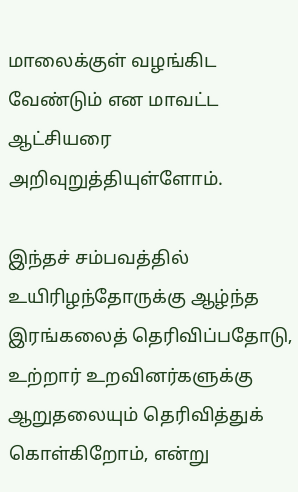மாலைக்குள் வழங்கிட வேண்டும் என மாவட்ட ஆட்சியரை அறிவுறுத்தியுள்ளோம்.

இந்தச் சம்பவத்தில் உயிரிழந்தோருக்கு ஆழ்ந்த இரங்கலைத் தெரிவிப்பதோடு, உற்றார் உறவினர்களுக்கு ஆறுதலையும் தெரிவித்துக் கொள்கிறோம், என்று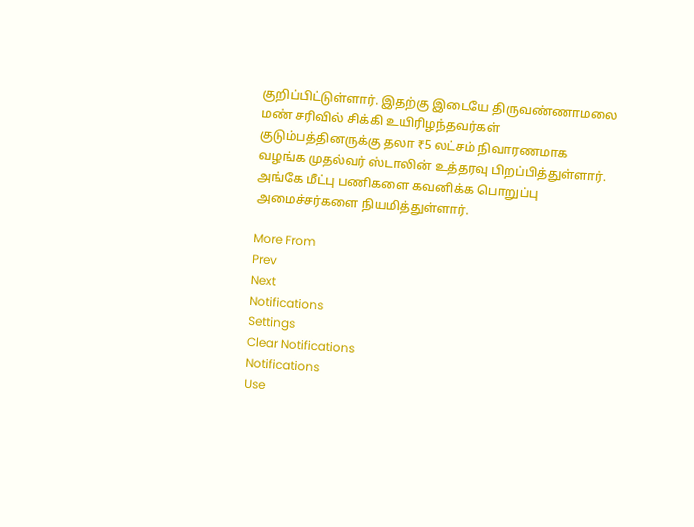குறிப்பிட்டுள்ளார். இதற்கு இடையே திருவண்ணாமலை மண் சரிவில் சிக்கி உயிரிழந்தவர்கள் குடும்பத்தினருக்கு தலா ₹5 லட்சம் நிவாரணமாக வழங்க முதல்வர் ஸ்டாலின் உத்தரவு பிறப்பித்துள்ளார். அங்கே மீட்பு பணிகளை கவனிக்க பொறுப்பு அமைச்சர்களை நியமித்துள்ளார்.

More From
Prev
Next
Notifications
Settings
Clear Notifications
Notifications
Use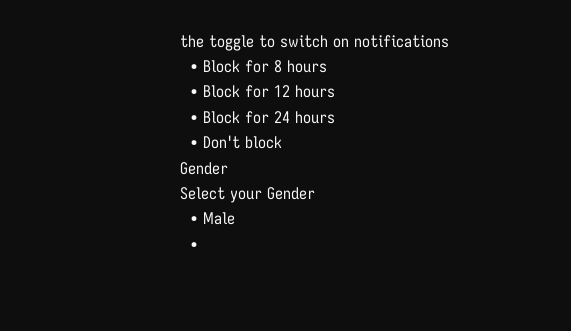the toggle to switch on notifications
  • Block for 8 hours
  • Block for 12 hours
  • Block for 24 hours
  • Don't block
Gender
Select your Gender
  • Male
  •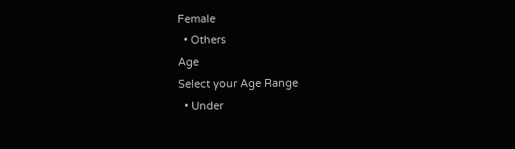Female
  • Others
Age
Select your Age Range
  • Under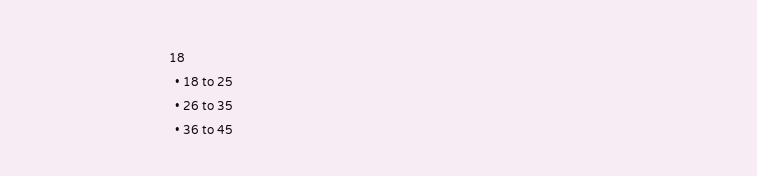18
  • 18 to 25
  • 26 to 35
  • 36 to 45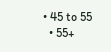• 45 to 55
  • 55+